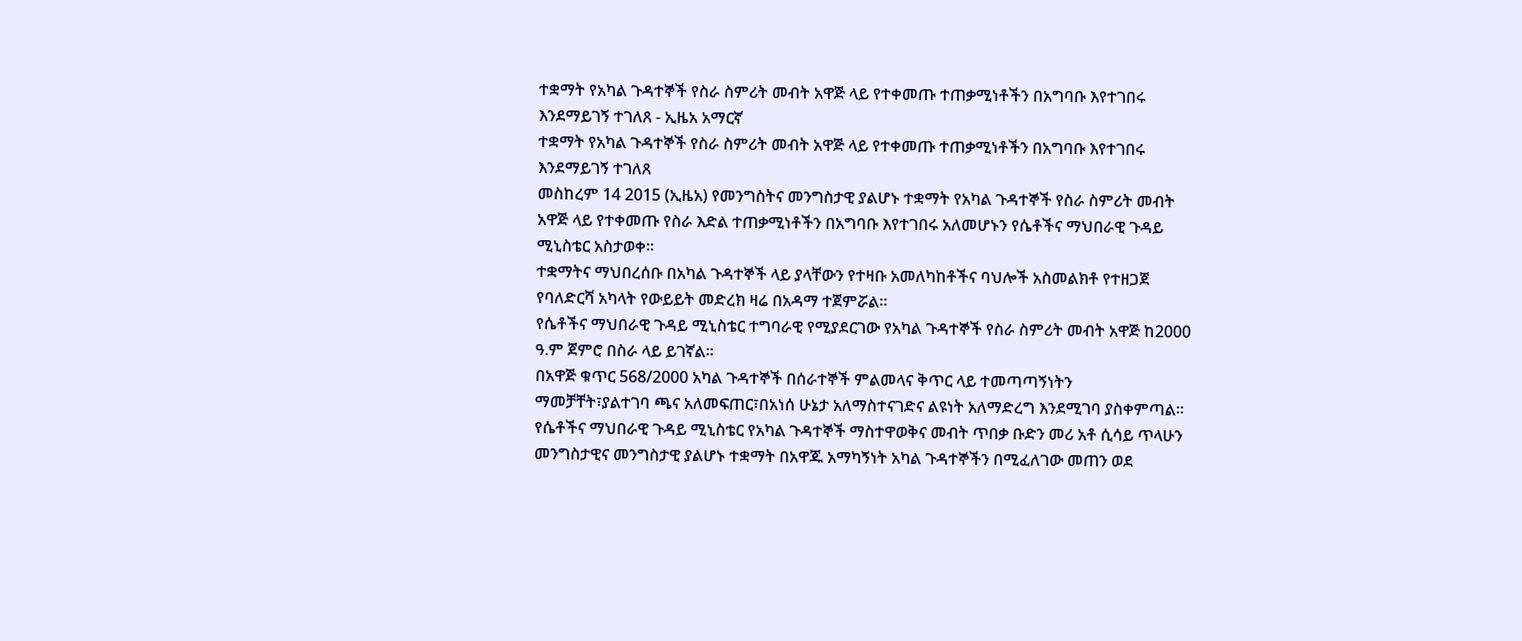ተቋማት የአካል ጉዳተኞች የስራ ስምሪት መብት አዋጅ ላይ የተቀመጡ ተጠቃሚነቶችን በአግባቡ እየተገበሩ እንደማይገኝ ተገለጸ - ኢዜአ አማርኛ
ተቋማት የአካል ጉዳተኞች የስራ ስምሪት መብት አዋጅ ላይ የተቀመጡ ተጠቃሚነቶችን በአግባቡ እየተገበሩ እንደማይገኝ ተገለጸ
መስከረም 14 2015 (ኢዜአ) የመንግስትና መንግስታዊ ያልሆኑ ተቋማት የአካል ጉዳተኞች የስራ ስምሪት መብት አዋጅ ላይ የተቀመጡ የስራ እድል ተጠቃሚነቶችን በአግባቡ እየተገበሩ አለመሆኑን የሴቶችና ማህበራዊ ጉዳይ ሚኒስቴር አስታወቀ።
ተቋማትና ማህበረሰቡ በአካል ጉዳተኞች ላይ ያላቸውን የተዛቡ አመለካከቶችና ባህሎች አስመልክቶ የተዘጋጀ የባለድርሻ አካላት የውይይት መድረክ ዛሬ በአዳማ ተጀምሯል።
የሴቶችና ማህበራዊ ጉዳይ ሚኒስቴር ተግባራዊ የሚያደርገው የአካል ጉዳተኞች የስራ ስምሪት መብት አዋጅ ከ2000 ዓ.ም ጀምሮ በስራ ላይ ይገኛል።
በአዋጅ ቁጥር 568/2000 አካል ጉዳተኞች በሰራተኞች ምልመላና ቅጥር ላይ ተመጣጣኝነትን ማመቻቸት፣ያልተገባ ጫና አለመፍጠር፣በአነሰ ሁኔታ አለማስተናገድና ልዩነት አለማድረግ እንደሚገባ ያስቀምጣል።
የሴቶችና ማህበራዊ ጉዳይ ሚኒስቴር የአካል ጉዳተኞች ማስተዋወቅና መብት ጥበቃ ቡድን መሪ አቶ ሲሳይ ጥላሁን መንግስታዊና መንግስታዊ ያልሆኑ ተቋማት በአዋጁ አማካኝነት አካል ጉዳተኞችን በሚፈለገው መጠን ወደ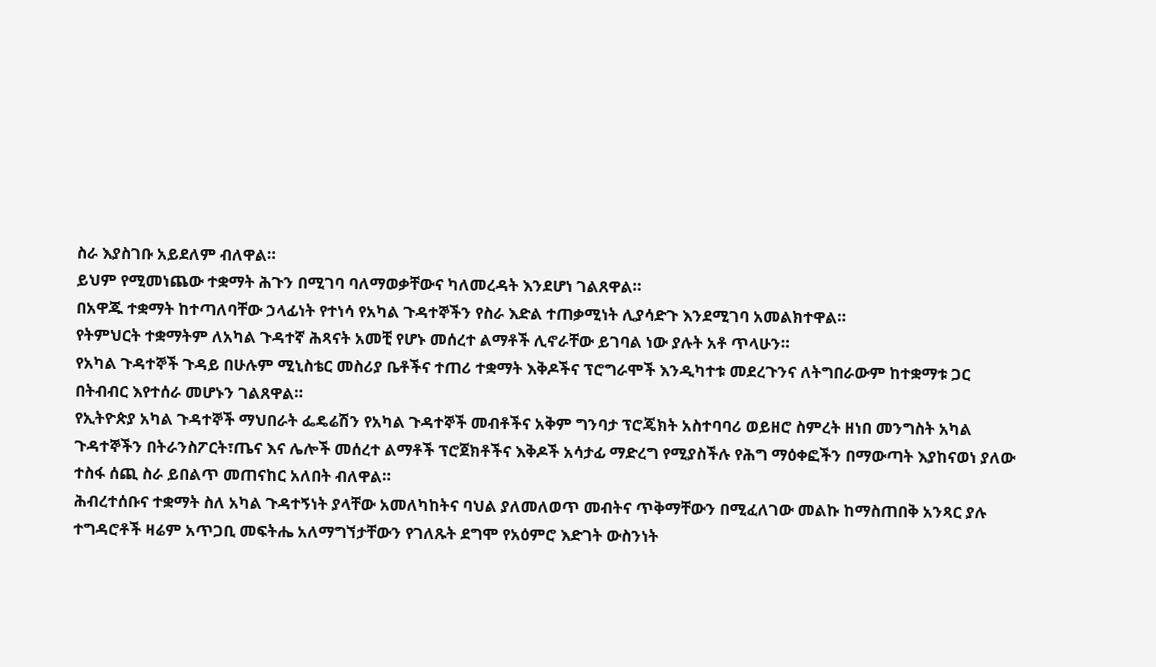ስራ እያስገቡ አይደለም ብለዋል።
ይህም የሚመነጨው ተቋማት ሕጉን በሚገባ ባለማወቃቸውና ካለመረዳት እንደሆነ ገልጸዋል።
በአዋጁ ተቋማት ከተጣለባቸው ኃላፊነት የተነሳ የአካል ጉዳተኞችን የስራ እድል ተጠቃሚነት ሊያሳድጉ እንደሚገባ አመልክተዋል።
የትምህርት ተቋማትም ለአካል ጉዳተኛ ሕጻናት አመቺ የሆኑ መሰረተ ልማቶች ሊኖራቸው ይገባል ነው ያሉት አቶ ጥላሁን።
የአካል ጉዳተኞች ጉዳይ በሁሉም ሚኒስቴር መስሪያ ቤቶችና ተጠሪ ተቋማት እቅዶችና ፕሮግራሞች እንዲካተቱ መደረጉንና ለትግበራውም ከተቋማቱ ጋር በትብብር እየተሰራ መሆኑን ገልጸዋል።
የኢትዮጵያ አካል ጉዳተኞች ማህበራት ፌዴሬሽን የአካል ጉዳተኞች መብቶችና አቅም ግንባታ ፕሮጄክት አስተባባሪ ወይዘሮ ስምረት ዘነበ መንግስት አካል ጉዳተኞችን በትራንስፖርት፣ጤና እና ሌሎች መሰረተ ልማቶች ፕሮጀክቶችና እቅዶች አሳታፊ ማድረግ የሚያስችሉ የሕግ ማዕቀፎችን በማውጣት እያከናወነ ያለው ተስፋ ሰጪ ስራ ይበልጥ መጠናከር አለበት ብለዋል።
ሕብረተሰቡና ተቋማት ስለ አካል ጉዳተኝነት ያላቸው አመለካከትና ባህል ያለመለወጥ መብትና ጥቅማቸውን በሚፈለገው መልኩ ከማስጠበቅ አንጻር ያሉ ተግዳሮቶች ዛሬም አጥጋቢ መፍትሔ አለማግኘታቸውን የገለጹት ደግሞ የአዕምሮ እድገት ውስንነት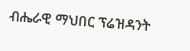ብሔራዊ ማህበር ፕሬዝዳንት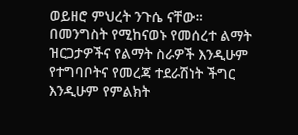ወይዘሮ ምህረት ንጉሴ ናቸው።
በመንግስት የሚከናወኑ የመሰረተ ልማት ዝርጋታዎችና የልማት ስራዎች እንዲሁም የተግባቦትና የመረጃ ተደራሽነት ችግር እንዲሁም የምልክት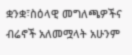ቋንቋ፣ስዕላዊ መግለጫዎችና ብሬኖች አለመሟላት አሁንም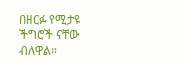በዘርፉ የሚታዩ ችግሮች ናቸው ብለዋል።